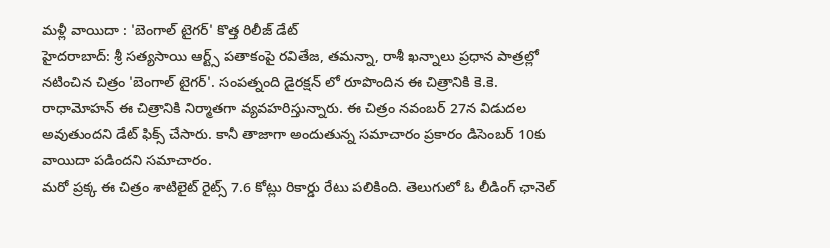మళ్లీ వాయిదా : 'బెంగాల్ టైగర్' కొత్త రిలీజ్ డేట్
హైదరాబాద్: శ్రీ సత్యసాయి ఆర్ట్స్ పతాకంపై రవితేజ, తమన్నా, రాశీ ఖన్నాలు ప్రధాన పాత్రల్లో నటించిన చిత్రం 'బెంగాల్ టైగర్'. సంపత్నంది డైరక్షన్ లో రూపొందిన ఈ చిత్రానికి కె.కె. రాధామోహన్ ఈ చిత్రానికి నిర్మాతగా వ్యవహరిస్తున్నారు. ఈ చిత్రం నవంబర్ 27న విడుదల అవుతుందని డేట్ ఫిక్స్ చేసారు. కానీ తాజాగా అందుతున్న సమాచారం ప్రకారం డిసెంబర్ 10కు వాయిదా పడిందని సమాచారం.
మరో ప్రక్క ఈ చిత్రం శాటిలైట్ రైట్స్ 7.6 కోట్లు రికార్డు రేటు పలికింది. తెలుగులో ఓ లీడింగ్ ఛానెల్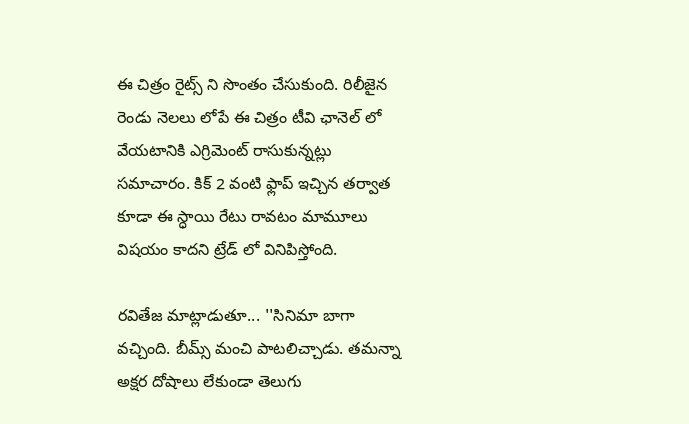ఈ చిత్రం రైట్స్ ని సొంతం చేసుకుంది. రిలీజైన రెండు నెలలు లోపే ఈ చిత్రం టీవి ఛానెల్ లో వేయటానికి ఎగ్రిమెంట్ రాసుకున్నట్లు సమాచారం. కిక్ 2 వంటి ఫ్లాప్ ఇచ్చిన తర్వాత కూడా ఈ స్ధాయి రేటు రావటం మామూలు విషయం కాదని ట్రేడ్ లో వినిపిస్తోంది.

రవితేజ మాట్లాడుతూ... ''సినిమా బాగా వచ్చింది. బీమ్స్ మంచి పాటలిచ్చాడు. తమన్నా అక్షర దోషాలు లేకుండా తెలుగు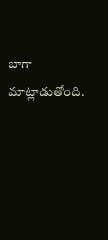బాగా మాట్లాడుతోంది.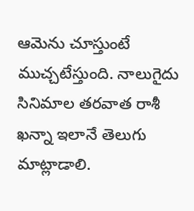ఆమెను చూస్తుంటే ముచ్చటేస్తుంది. నాలుగైదు సినిమాల తరవాత రాశీ ఖన్నా ఇలానే తెలుగు మాట్లాడాలి.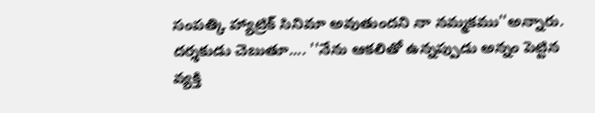సంపత్కి హ్యాట్రిక్ సినిమా అవుతుందని నా నమ్మకము''అన్నారు.
దర్శకుడు చెబుతూ.... ''నేను ఆకలితో ఉన్నప్పుడు అన్నం పెట్టిన వ్యక్తి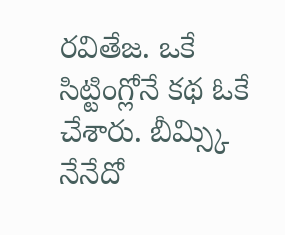రవితేజ. ఒకే సిట్టింగ్లోనే కథ ఓకే చేశారు. బీమ్స్కి నేనేదో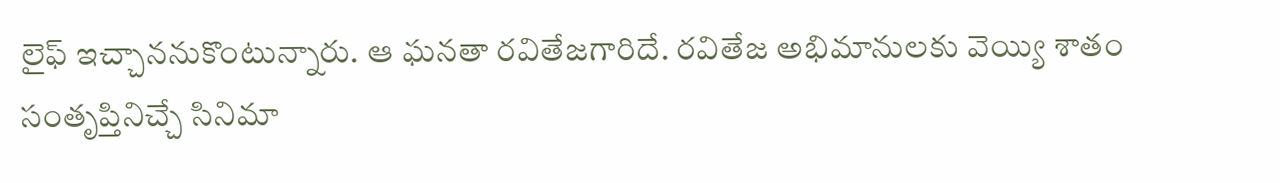లైఫ్ ఇచ్చాననుకొంటున్నారు. ఆ ఘనతా రవితేజగారిదే. రవితేజ అభిమానులకు వెయ్యి శాతం సంతృప్తినిచ్చే సినిమా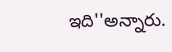ఇది''అన్నారు.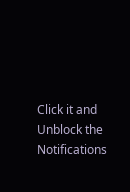Click it and Unblock the Notifications